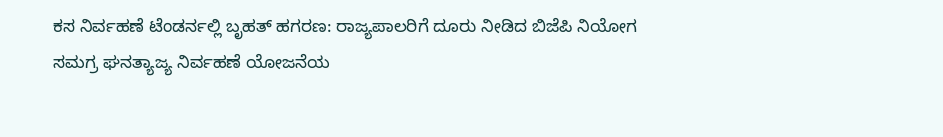ಕಸ ನಿರ್ವಹಣೆ ಟೆಂಡರ್ನಲ್ಲಿ ಬೃಹತ್ ಹಗರಣ: ರಾಜ್ಯಪಾಲರಿಗೆ ದೂರು ನೀಡಿದ ಬಿಜೆಪಿ ನಿಯೋಗ
ಸಮಗ್ರ ಘನತ್ಯಾಜ್ಯ ನಿರ್ವಹಣೆ ಯೋಜನೆಯ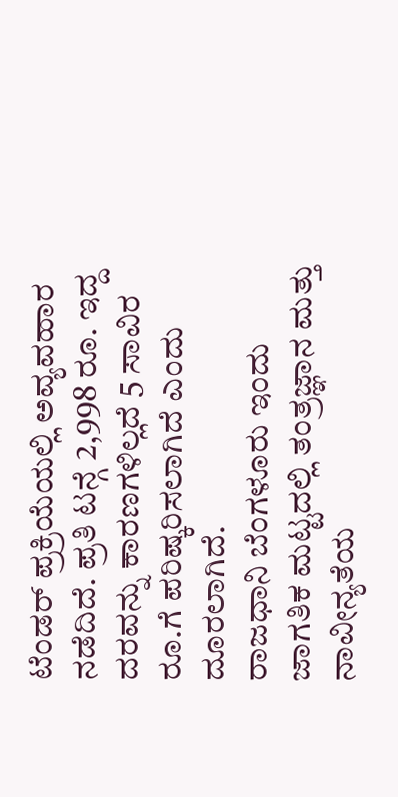ಟೆಂಡರ್ ಪ್ರಕ್ರಿಯೆಯಲ್ಲಿ ಅವ್ಯವಹಾರ ನಡೆದಿದೆ. ಪ್ರತಿ ಟನ್ಗೆ 2,998 ರೂ. ಇದ್ದ ದರವನ್ನು ಕಾರಣಗಳಿಲ್ಲದೆ 5 ಸಾವಿರ ರೂ.ಗೆ ಪರಿಷ್ಕರಿಸಲಾಗಿದೆ ಎಂದು ದೂರಲಾಗಿದೆ.
ರಾಜಧಾನಿ ಬೆಂಗಳೂರು ಇಂದು ಜಾಗತಿಕ ಮಟ್ಟದಲ್ಲಿ ತಂತ್ರಜ್ಞಾನ ಮತ್ತು ನಾವೀನ್ಯತೆಯ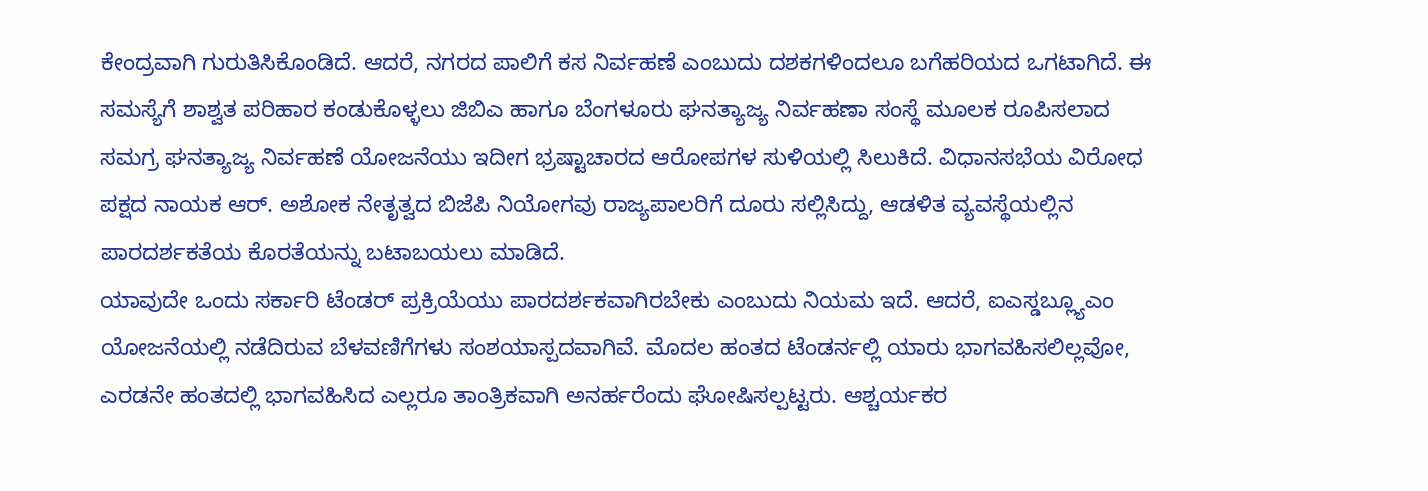ಕೇಂದ್ರವಾಗಿ ಗುರುತಿಸಿಕೊಂಡಿದೆ. ಆದರೆ, ನಗರದ ಪಾಲಿಗೆ ಕಸ ನಿರ್ವಹಣೆ ಎಂಬುದು ದಶಕಗಳಿಂದಲೂ ಬಗೆಹರಿಯದ ಒಗಟಾಗಿದೆ. ಈ ಸಮಸ್ಯೆಗೆ ಶಾಶ್ವತ ಪರಿಹಾರ ಕಂಡುಕೊಳ್ಳಲು ಜಿಬಿಎ ಹಾಗೂ ಬೆಂಗಳೂರು ಘನತ್ಯಾಜ್ಯ ನಿರ್ವಹಣಾ ಸಂಸ್ಥೆ ಮೂಲಕ ರೂಪಿಸಲಾದ ಸಮಗ್ರ ಘನತ್ಯಾಜ್ಯ ನಿರ್ವಹಣೆ ಯೋಜನೆಯು ಇದೀಗ ಭ್ರಷ್ಟಾಚಾರದ ಆರೋಪಗಳ ಸುಳಿಯಲ್ಲಿ ಸಿಲುಕಿದೆ. ವಿಧಾನಸಭೆಯ ವಿರೋಧ ಪಕ್ಷದ ನಾಯಕ ಆರ್. ಅಶೋಕ ನೇತೃತ್ವದ ಬಿಜೆಪಿ ನಿಯೋಗವು ರಾಜ್ಯಪಾಲರಿಗೆ ದೂರು ಸಲ್ಲಿಸಿದ್ದು, ಆಡಳಿತ ವ್ಯವಸ್ಥೆಯಲ್ಲಿನ ಪಾರದರ್ಶಕತೆಯ ಕೊರತೆಯನ್ನು ಬಟಾಬಯಲು ಮಾಡಿದೆ.
ಯಾವುದೇ ಒಂದು ಸರ್ಕಾರಿ ಟೆಂಡರ್ ಪ್ರಕ್ರಿಯೆಯು ಪಾರದರ್ಶಕವಾಗಿರಬೇಕು ಎಂಬುದು ನಿಯಮ ಇದೆ. ಆದರೆ, ಐಎಸ್ಡಬ್ಲ್ಯೂಎಂ ಯೋಜನೆಯಲ್ಲಿ ನಡೆದಿರುವ ಬೆಳವಣಿಗೆಗಳು ಸಂಶಯಾಸ್ಪದವಾಗಿವೆ. ಮೊದಲ ಹಂತದ ಟೆಂಡರ್ನಲ್ಲಿ ಯಾರು ಭಾಗವಹಿಸಲಿಲ್ಲವೋ, ಎರಡನೇ ಹಂತದಲ್ಲಿ ಭಾಗವಹಿಸಿದ ಎಲ್ಲರೂ ತಾಂತ್ರಿಕವಾಗಿ ಅನರ್ಹರೆಂದು ಘೋಷಿಸಲ್ಪಟ್ಟರು. ಆಶ್ಚರ್ಯಕರ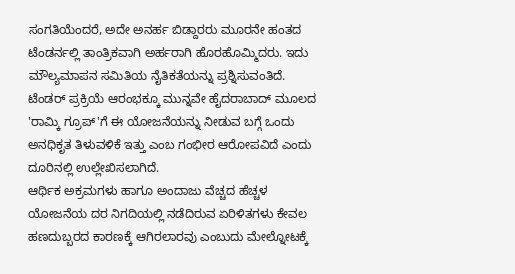ಸಂಗತಿಯೆಂದರೆ, ಅದೇ ಅನರ್ಹ ಬಿಡ್ದಾರರು ಮೂರನೇ ಹಂತದ ಟೆಂಡರ್ನಲ್ಲಿ ತಾಂತ್ರಿಕವಾಗಿ ಅರ್ಹರಾಗಿ ಹೊರಹೊಮ್ಮಿದರು. ಇದು ಮೌಲ್ಯಮಾಪನ ಸಮಿತಿಯ ನೈತಿಕತೆಯನ್ನು ಪ್ರಶ್ನಿಸುವಂತಿದೆ. ಟೆಂಡರ್ ಪ್ರಕ್ರಿಯೆ ಆರಂಭಕ್ಕೂ ಮುನ್ನವೇ ಹೈದರಾಬಾದ್ ಮೂಲದ 'ರಾಮ್ಕಿ ಗ್ರೂಪ್'ಗೆ ಈ ಯೋಜನೆಯನ್ನು ನೀಡುವ ಬಗ್ಗೆ ಒಂದು ಅನಧಿಕೃತ ತಿಳುವಳಿಕೆ ಇತ್ತು ಎಂಬ ಗಂಭೀರ ಆರೋಪವಿದೆ ಎಂದು ದೂರಿನಲ್ಲಿ ಉಲ್ಲೇಖಿಸಲಾಗಿದೆ.
ಆರ್ಥಿಕ ಅಕ್ರಮಗಳು ಹಾಗೂ ಅಂದಾಜು ವೆಚ್ಚದ ಹೆಚ್ಚಳ
ಯೋಜನೆಯ ದರ ನಿಗದಿಯಲ್ಲಿ ನಡೆದಿರುವ ಏರಿಳಿತಗಳು ಕೇವಲ ಹಣದುಬ್ಬರದ ಕಾರಣಕ್ಕೆ ಆಗಿರಲಾರವು ಎಂಬುದು ಮೇಲ್ನೋಟಕ್ಕೆ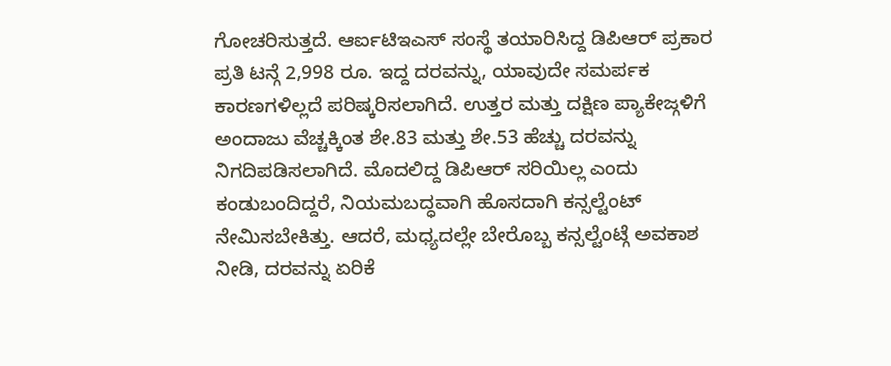ಗೋಚರಿಸುತ್ತದೆ. ಆರ್ಐಟಿಇಎಸ್ ಸಂಸ್ಥೆ ತಯಾರಿಸಿದ್ದ ಡಿಪಿಆರ್ ಪ್ರಕಾರ ಪ್ರತಿ ಟನ್ಗೆ 2,998 ರೂ. ಇದ್ದ ದರವನ್ನು, ಯಾವುದೇ ಸಮರ್ಪಕ ಕಾರಣಗಳಿಲ್ಲದೆ ಪರಿಷ್ಕರಿಸಲಾಗಿದೆ. ಉತ್ತರ ಮತ್ತು ದಕ್ಷಿಣ ಪ್ಯಾಕೇಜ್ಗಳಿಗೆ ಅಂದಾಜು ವೆಚ್ಚಕ್ಕಿಂತ ಶೇ.83 ಮತ್ತು ಶೇ.53 ಹೆಚ್ಚು ದರವನ್ನು ನಿಗದಿಪಡಿಸಲಾಗಿದೆ. ಮೊದಲಿದ್ದ ಡಿಪಿಆರ್ ಸರಿಯಿಲ್ಲ ಎಂದು ಕಂಡುಬಂದಿದ್ದರೆ, ನಿಯಮಬದ್ಧವಾಗಿ ಹೊಸದಾಗಿ ಕನ್ಸಲ್ಟೆಂಟ್ ನೇಮಿಸಬೇಕಿತ್ತು. ಆದರೆ, ಮಧ್ಯದಲ್ಲೇ ಬೇರೊಬ್ಬ ಕನ್ಸಲ್ಟೆಂಟ್ಗೆ ಅವಕಾಶ ನೀಡಿ, ದರವನ್ನು ಏರಿಕೆ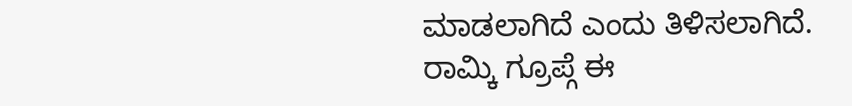ಮಾಡಲಾಗಿದೆ ಎಂದು ತಿಳಿಸಲಾಗಿದೆ.
ರಾಮ್ಕಿ ಗ್ರೂಪ್ಗೆ ಈ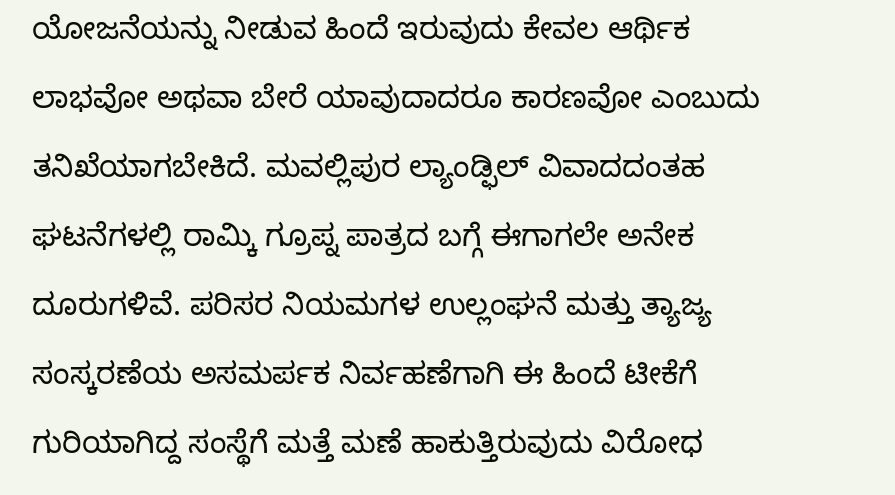ಯೋಜನೆಯನ್ನು ನೀಡುವ ಹಿಂದೆ ಇರುವುದು ಕೇವಲ ಆರ್ಥಿಕ ಲಾಭವೋ ಅಥವಾ ಬೇರೆ ಯಾವುದಾದರೂ ಕಾರಣವೋ ಎಂಬುದು ತನಿಖೆಯಾಗಬೇಕಿದೆ. ಮವಲ್ಲಿಪುರ ಲ್ಯಾಂಡ್ಫಿಲ್ ವಿವಾದದಂತಹ ಘಟನೆಗಳಲ್ಲಿ ರಾಮ್ಕಿ ಗ್ರೂಪ್ನ ಪಾತ್ರದ ಬಗ್ಗೆ ಈಗಾಗಲೇ ಅನೇಕ ದೂರುಗಳಿವೆ. ಪರಿಸರ ನಿಯಮಗಳ ಉಲ್ಲಂಘನೆ ಮತ್ತು ತ್ಯಾಜ್ಯ ಸಂಸ್ಕರಣೆಯ ಅಸಮರ್ಪಕ ನಿರ್ವಹಣೆಗಾಗಿ ಈ ಹಿಂದೆ ಟೀಕೆಗೆ ಗುರಿಯಾಗಿದ್ದ ಸಂಸ್ಥೆಗೆ ಮತ್ತೆ ಮಣೆ ಹಾಕುತ್ತಿರುವುದು ವಿರೋಧ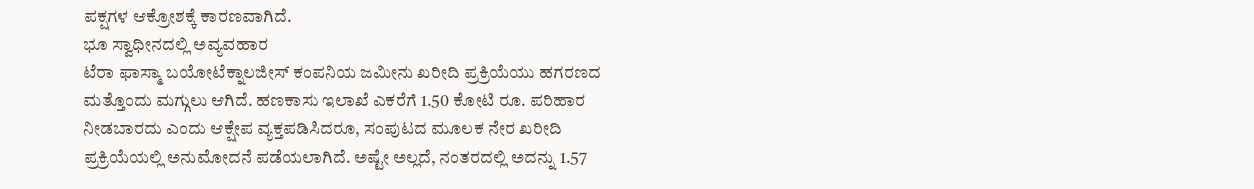ಪಕ್ಷಗಳ ಆಕ್ರೋಶಕ್ಕೆ ಕಾರಣವಾಗಿದೆ.
ಭೂ ಸ್ವಾಧೀನದಲ್ಲಿ ಅವ್ಯವಹಾರ
ಟೆರಾ ಫಾಸ್ಮಾ ಬಯೋಟೆಕ್ನಾಲಜೀಸ್ ಕಂಪನಿಯ ಜಮೀನು ಖರೀದಿ ಪ್ರಕ್ರಿಯೆಯು ಹಗರಣದ ಮತ್ತೊಂದು ಮಗ್ಗುಲು ಆಗಿದೆ. ಹಣಕಾಸು ಇಲಾಖೆ ಎಕರೆಗೆ 1.50 ಕೋಟಿ ರೂ. ಪರಿಹಾರ ನೀಡಬಾರದು ಎಂದು ಆಕ್ಷೇಪ ವ್ಯಕ್ತಪಡಿಸಿದರೂ, ಸಂಪುಟದ ಮೂಲಕ ನೇರ ಖರೀದಿ ಪ್ರಕ್ರಿಯೆಯಲ್ಲಿ ಅನುಮೋದನೆ ಪಡೆಯಲಾಗಿದೆ. ಅಷ್ಟೇ ಅಲ್ಲದೆ, ನಂತರದಲ್ಲಿ ಅದನ್ನು 1.57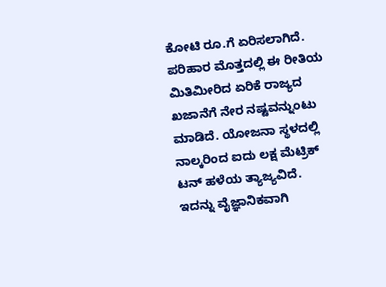ಕೋಟಿ ರೂ.ಗೆ ಏರಿಸಲಾಗಿದೆ. ಪರಿಹಾರ ಮೊತ್ತದಲ್ಲಿ ಈ ರೀತಿಯ ಮಿತಿಮೀರಿದ ಏರಿಕೆ ರಾಜ್ಯದ ಖಜಾನೆಗೆ ನೇರ ನಷ್ಟವನ್ನುಂಟು ಮಾಡಿದೆ. ಯೋಜನಾ ಸ್ಥಳದಲ್ಲಿ ನಾಲ್ಕರಿಂದ ಐದು ಲಕ್ಷ ಮೆಟ್ರಿಕ್ ಟನ್ ಹಳೆಯ ತ್ಯಾಜ್ಯವಿದೆ. ಇದನ್ನು ವೈಜ್ಞಾನಿಕವಾಗಿ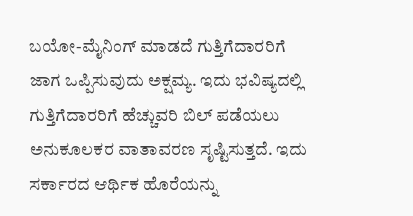ಬಯೋ-ಮೈನಿಂಗ್ ಮಾಡದೆ ಗುತ್ತಿಗೆದಾರರಿಗೆ ಜಾಗ ಒಪ್ಪಿಸುವುದು ಅಕ್ಷಮ್ಯ. ಇದು ಭವಿಷ್ಯದಲ್ಲಿ ಗುತ್ತಿಗೆದಾರರಿಗೆ ಹೆಚ್ಚುವರಿ ಬಿಲ್ ಪಡೆಯಲು ಅನುಕೂಲಕರ ವಾತಾವರಣ ಸೃಷ್ಟಿಸುತ್ತದೆ. ಇದು ಸರ್ಕಾರದ ಆರ್ಥಿಕ ಹೊರೆಯನ್ನು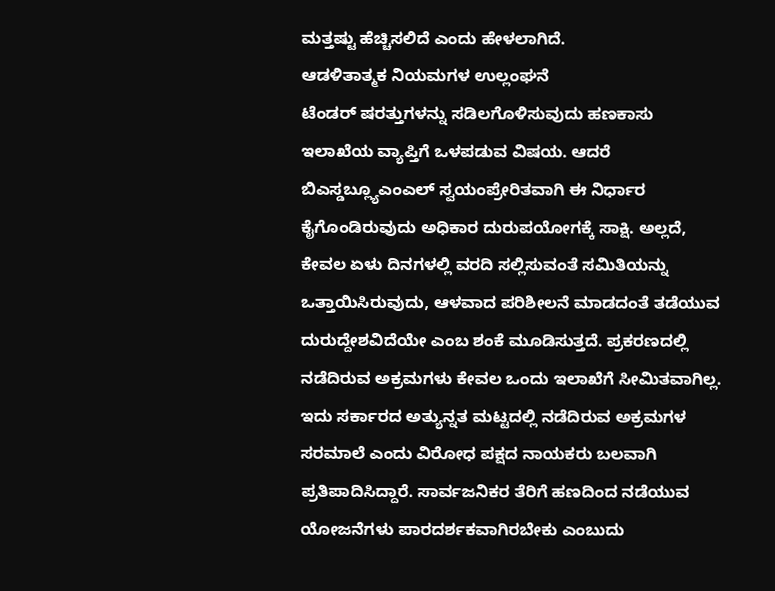ಮತ್ತಷ್ಟು ಹೆಚ್ಚಿಸಲಿದೆ ಎಂದು ಹೇಳಲಾಗಿದೆ.
ಆಡಳಿತಾತ್ಮಕ ನಿಯಮಗಳ ಉಲ್ಲಂಘನೆ
ಟೆಂಡರ್ ಷರತ್ತುಗಳನ್ನು ಸಡಿಲಗೊಳಿಸುವುದು ಹಣಕಾಸು ಇಲಾಖೆಯ ವ್ಯಾಪ್ತಿಗೆ ಒಳಪಡುವ ವಿಷಯ. ಆದರೆ ಬಿಎಸ್ಡಬ್ಲ್ಯೂಎಂಎಲ್ ಸ್ವಯಂಪ್ರೇರಿತವಾಗಿ ಈ ನಿರ್ಧಾರ ಕೈಗೊಂಡಿರುವುದು ಅಧಿಕಾರ ದುರುಪಯೋಗಕ್ಕೆ ಸಾಕ್ಷಿ. ಅಲ್ಲದೆ, ಕೇವಲ ಏಳು ದಿನಗಳಲ್ಲಿ ವರದಿ ಸಲ್ಲಿಸುವಂತೆ ಸಮಿತಿಯನ್ನು ಒತ್ತಾಯಿಸಿರುವುದು, ಆಳವಾದ ಪರಿಶೀಲನೆ ಮಾಡದಂತೆ ತಡೆಯುವ ದುರುದ್ದೇಶವಿದೆಯೇ ಎಂಬ ಶಂಕೆ ಮೂಡಿಸುತ್ತದೆ. ಪ್ರಕರಣದಲ್ಲಿ ನಡೆದಿರುವ ಅಕ್ರಮಗಳು ಕೇವಲ ಒಂದು ಇಲಾಖೆಗೆ ಸೀಮಿತವಾಗಿಲ್ಲ. ಇದು ಸರ್ಕಾರದ ಅತ್ಯುನ್ನತ ಮಟ್ಟದಲ್ಲಿ ನಡೆದಿರುವ ಅಕ್ರಮಗಳ ಸರಮಾಲೆ ಎಂದು ವಿರೋಧ ಪಕ್ಷದ ನಾಯಕರು ಬಲವಾಗಿ ಪ್ರತಿಪಾದಿಸಿದ್ದಾರೆ. ಸಾರ್ವಜನಿಕರ ತೆರಿಗೆ ಹಣದಿಂದ ನಡೆಯುವ ಯೋಜನೆಗಳು ಪಾರದರ್ಶಕವಾಗಿರಬೇಕು ಎಂಬುದು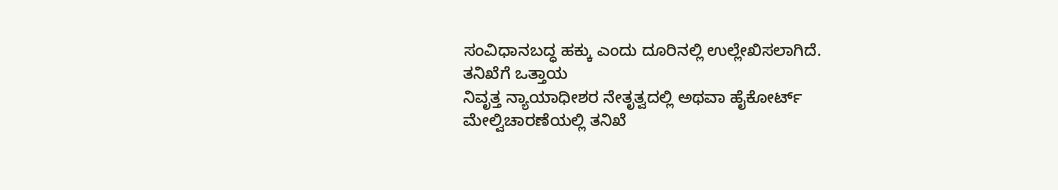ಸಂವಿಧಾನಬದ್ಧ ಹಕ್ಕು ಎಂದು ದೂರಿನಲ್ಲಿ ಉಲ್ಲೇಖಿಸಲಾಗಿದೆ.
ತನಿಖೆಗೆ ಒತ್ತಾಯ
ನಿವೃತ್ತ ನ್ಯಾಯಾಧೀಶರ ನೇತೃತ್ವದಲ್ಲಿ ಅಥವಾ ಹೈಕೋರ್ಟ್ ಮೇಲ್ವಿಚಾರಣೆಯಲ್ಲಿ ತನಿಖೆ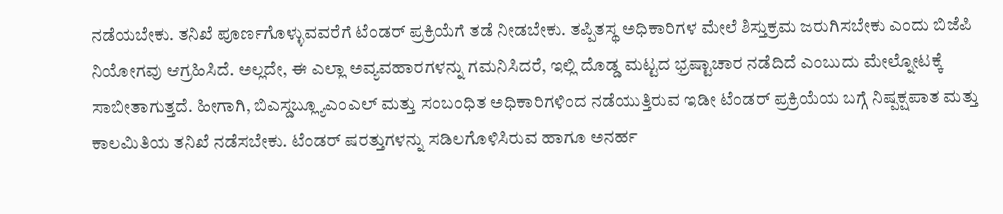ನಡೆಯಬೇಕು. ತನಿಖೆ ಪೂರ್ಣಗೊಳ್ಳುವವರೆಗೆ ಟೆಂಡರ್ ಪ್ರಕ್ರಿಯೆಗೆ ತಡೆ ನೀಡಬೇಕು. ತಪ್ಪಿತಸ್ಥ ಅಧಿಕಾರಿಗಳ ಮೇಲೆ ಶಿಸ್ತುಕ್ರಮ ಜರುಗಿಸಬೇಕು ಎಂದು ಬಿಜೆಪಿ ನಿಯೋಗವು ಆಗ್ರಹಿಸಿದೆ. ಅಲ್ಲದೇ, ಈ ಎಲ್ಲಾ ಅವ್ಯವಹಾರಗಳನ್ನು ಗಮನಿಸಿದರೆ, ಇಲ್ಲಿ ದೊಡ್ಡ ಮಟ್ಟದ ಭ್ರಷ್ಟಾಚಾರ ನಡೆದಿದೆ ಎಂಬುದು ಮೇಲ್ನೋಟಕ್ಕೆ ಸಾಬೀತಾಗುತ್ತದೆ. ಹೀಗಾಗಿ, ಬಿಎಸ್ಡಬ್ಲ್ಯೂಎಂಎಲ್ ಮತ್ತು ಸಂಬಂಧಿತ ಅಧಿಕಾರಿಗಳಿಂದ ನಡೆಯುತ್ತಿರುವ ಇಡೀ ಟೆಂಡರ್ ಪ್ರಕ್ರಿಯೆಯ ಬಗ್ಗೆ ನಿಷ್ಪಕ್ಷಪಾತ ಮತ್ತು ಕಾಲಮಿತಿಯ ತನಿಖೆ ನಡೆಸಬೇಕು. ಟೆಂಡರ್ ಷರತ್ತುಗಳನ್ನು ಸಡಿಲಗೊಳಿಸಿರುವ ಹಾಗೂ ಅನರ್ಹ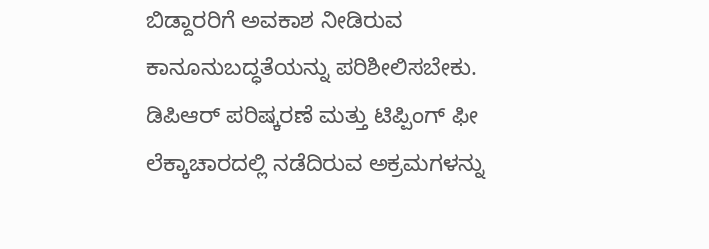ಬಿಡ್ದಾರರಿಗೆ ಅವಕಾಶ ನೀಡಿರುವ ಕಾನೂನುಬದ್ಧತೆಯನ್ನು ಪರಿಶೀಲಿಸಬೇಕು. ಡಿಪಿಆರ್ ಪರಿಷ್ಕರಣೆ ಮತ್ತು ಟಿಪ್ಪಿಂಗ್ ಫೀ ಲೆಕ್ಕಾಚಾರದಲ್ಲಿ ನಡೆದಿರುವ ಅಕ್ರಮಗಳನ್ನು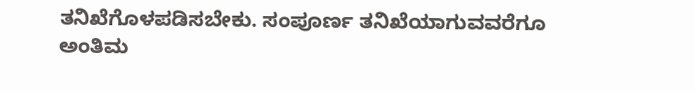ತನಿಖೆಗೊಳಪಡಿಸಬೇಕು. ಸಂಪೂರ್ಣ ತನಿಖೆಯಾಗುವವರೆಗೂ ಅಂತಿಮ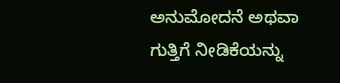ಅನುಮೋದನೆ ಅಥವಾ ಗುತ್ತಿಗೆ ನೀಡಿಕೆಯನ್ನು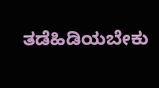ತಡೆಹಿಡಿಯಬೇಕು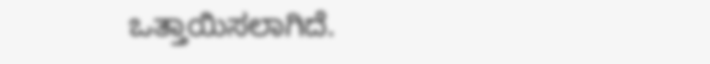ಒತ್ತಾಯಿಸಲಾಗಿದೆ.